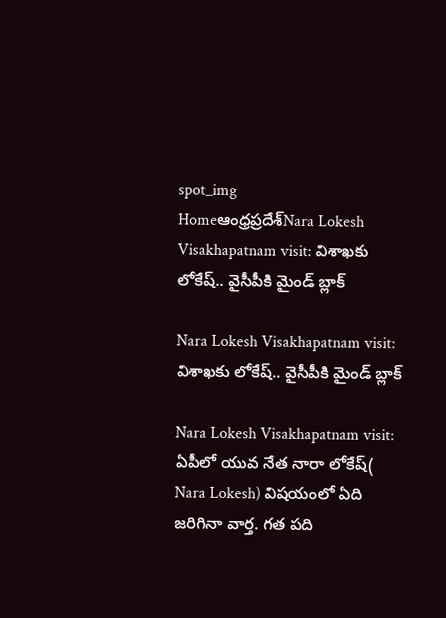spot_img
Homeఆంధ్రప్రదేశ్‌Nara Lokesh Visakhapatnam visit: విశాఖకు లోకేష్.. వైసీపీకి మైండ్ బ్లాక్

Nara Lokesh Visakhapatnam visit: విశాఖకు లోకేష్.. వైసీపీకి మైండ్ బ్లాక్

Nara Lokesh Visakhapatnam visit: ఏపీలో యువ నేత నారా లోకేష్( Nara Lokesh) విషయంలో ఏది జరిగినా వార్త. గత పది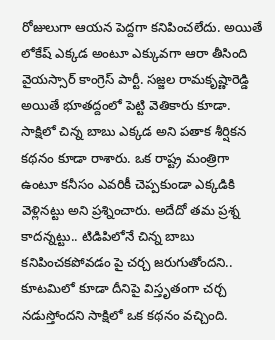రోజులుగా ఆయన పెద్దగా కనిపించలేదు. అయితే లోకేష్ ఎక్కడ అంటూ ఎక్కువగా ఆరా తీసింది వైయస్సార్ కాంగ్రెస్ పార్టీ. సజ్జల రామకృష్ణారెడ్డి అయితే భూతద్దంలో పెట్టి వెతికారు కూడా. సాక్షిలో చిన్న బాబు ఎక్కడ అని పతాక శీర్షికన కథనం కూడా రాశారు. ఒక రాష్ట్ర మంత్రిగా ఉంటూ కనీసం ఎవరికీ చెప్పకుండా ఎక్కడికి వెళ్లినట్టు అని ప్రశ్నించారు. అదేదో తమ ప్రశ్న కాదన్నట్టు.. టిడిపిలోనే చిన్న బాబు కనిపించకపోవడం పై చర్చ జరుగుతోందని.. కూటమిలో కూడా దీనిపై విస్తృతంగా చర్చ నడుస్తోందని సాక్షిలో ఒక కథనం వచ్చింది.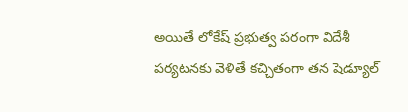అయితే లోకేష్ ప్రభుత్వ పరంగా విదేశీ పర్యటనకు వెళితే కచ్చితంగా తన షెడ్యూల్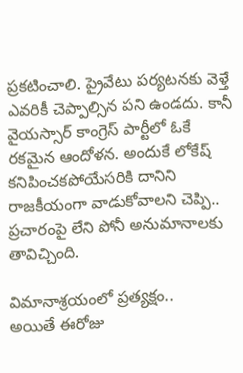ప్రకటించాలి. ప్రైవేటు పర్యటనకు వెళ్తే ఎవరికీ చెప్పాల్సిన పని ఉండదు. కానీ వైయస్సార్ కాంగ్రెస్ పార్టీలో ఓకే రకమైన ఆందోళన. అందుకే లోకేష్ కనిపించకపోయేసరికి దానిని రాజకీయంగా వాడుకోవాలని చెప్పి.. ప్రచారంపై లేని పోనీ అనుమానాలకు తావిచ్చింది.

విమానాశ్రయంలో ప్రత్యక్షం..
అయితే ఈరోజు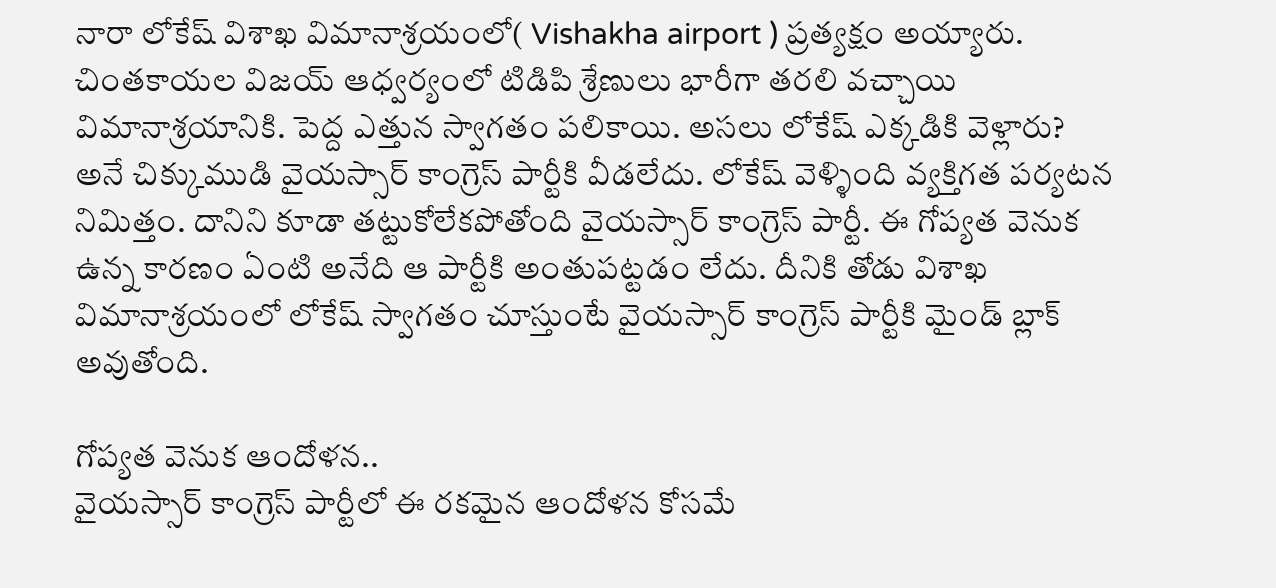నారా లోకేష్ విశాఖ విమానాశ్రయంలో( Vishakha airport ) ప్రత్యక్షం అయ్యారు. చింతకాయల విజయ్ ఆధ్వర్యంలో టిడిపి శ్రేణులు భారీగా తరలి వచ్చాయి విమానాశ్రయానికి. పెద్ద ఎత్తున స్వాగతం పలికాయి. అసలు లోకేష్ ఎక్కడికి వెళ్లారు? అనే చిక్కుముడి వైయస్సార్ కాంగ్రెస్ పార్టీకి వీడలేదు. లోకేష్ వెళ్ళింది వ్యక్తిగత పర్యటన నిమిత్తం. దానిని కూడా తట్టుకోలేకపోతోంది వైయస్సార్ కాంగ్రెస్ పార్టీ. ఈ గోప్యత వెనుక ఉన్న కారణం ఏంటి అనేది ఆ పార్టీకి అంతుపట్టడం లేదు. దీనికి తోడు విశాఖ విమానాశ్రయంలో లోకేష్ స్వాగతం చూస్తుంటే వైయస్సార్ కాంగ్రెస్ పార్టీకి మైండ్ బ్లాక్ అవుతోంది.

గోప్యత వెనుక ఆందోళన..
వైయస్సార్ కాంగ్రెస్ పార్టీలో ఈ రకమైన ఆందోళన కోసమే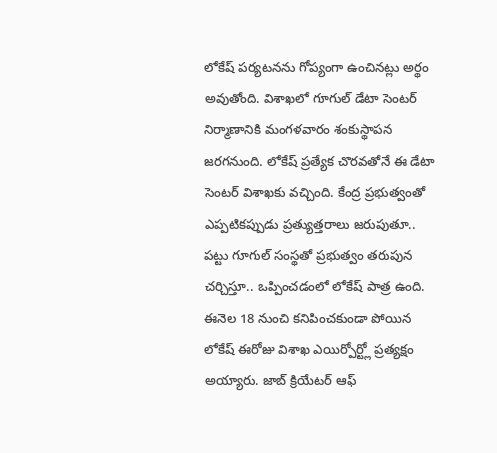లోకేష్ పర్యటనను గోప్యంగా ఉంచినట్లు అర్థం అవుతోంది. విశాఖలో గూగుల్ డేటా సెంటర్ నిర్మాణానికి మంగళవారం శంకుస్థాపన జరగనుంది. లోకేష్ ప్రత్యేక చొరవతోనే ఈ డేటా సెంటర్ విశాఖకు వచ్చింది. కేంద్ర ప్రభుత్వంతో ఎప్పటికప్పుడు ప్రత్యుత్తరాలు జరుపుతూ.. పట్టు గూగుల్ సంస్థతో ప్రభుత్వం తరుపున చర్చిస్తూ.. ఒప్పించడంలో లోకేష్ పాత్ర ఉంది. ఈనెల 18 నుంచి కనిపించకుండా పోయిన లోకేష్ ఈరోజు విశాఖ ఎయిర్పోర్ట్లో ప్రత్యక్షం అయ్యారు. జాబ్ క్రియేటర్ ఆఫ్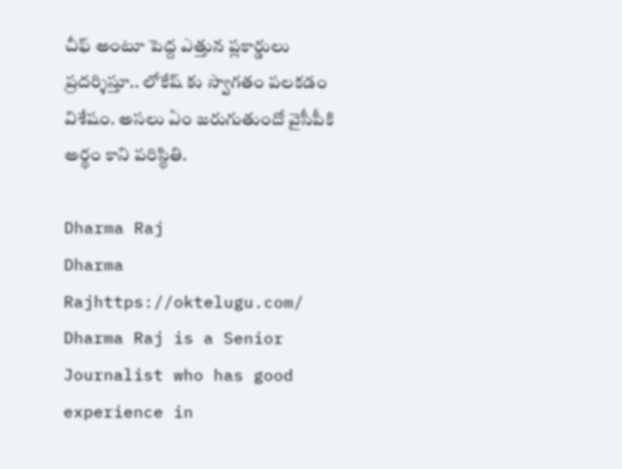చీఫ్ అంటూ పెద్ద ఎత్తున ప్లకార్డులు ప్రదర్శిస్తూ.. లోకేష్ కు స్వాగతం పలకడం విశేషం. అసలు ఏం జరుగుతుందో వైసీపీకి అర్థం కాని పరిస్థితి.

Dharma Raj
Dharma Rajhttps://oktelugu.com/
Dharma Raj is a Senior Journalist who has good experience in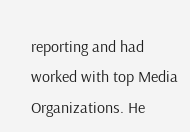reporting and had worked with top Media Organizations. He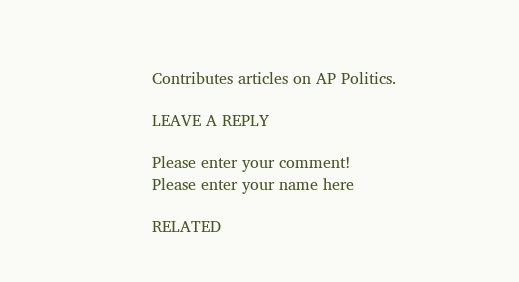Contributes articles on AP Politics.

LEAVE A REPLY

Please enter your comment!
Please enter your name here

RELATED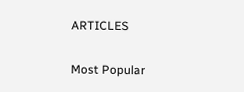ARTICLES

Most Popular